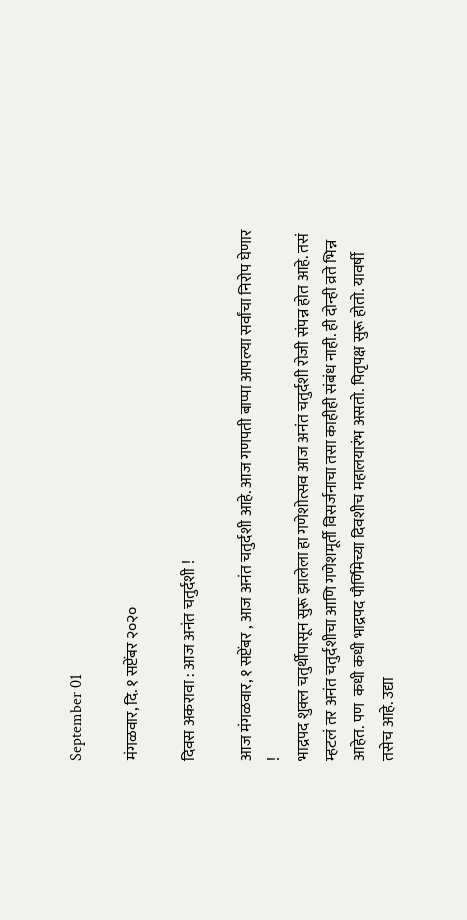September 01

मंगळवार, दि. १ सप्टेंबर २०२०

दिवस अकरावा : आज अनंत चतुर्दशी !

आज मंगळवार, १ सप्टेंबर , आज अनंत चतुर्दशी आहे. आज गणपती बाप्पा आपल्या सर्वांचा निरोप घेणार !
भाद्रपद शुक्ल चतुर्थीपासून सुरू झालेला हा गणेशोत्सव आज अनंत चतुर्दशी रोजी संपन्न होत आहे. तसं म्हटलं तर अनंत चतुर्दशीचा आणि गणेशमूर्ती विसर्जनाचा तसा काहीही संबंध नाही. ही दोन्ही व्रते भिन्न आहेत. पण  कधी कधी भाद्रपद पौर्णिमेच्या दिवशीच महालयारंभ असतो. पितृपक्ष सुरू होतो. यावर्षी तसेच आहे. उद्या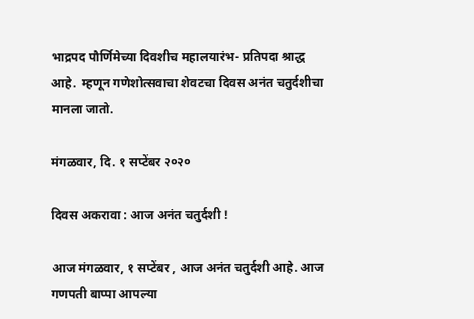भाद्रपद पौर्णिमेच्या दिवशीच महालयारंभ- प्रतिपदा श्राद्ध आहे.  म्हणून गणेशोत्सवाचा शेवटचा दिवस अनंत चतुर्दशीचा मानला जातो.

मंगळवार, दि. १ सप्टेंबर २०२०

दिवस अकरावा : आज अनंत चतुर्दशी !

आज मंगळवार, १ सप्टेंबर , आज अनंत चतुर्दशी आहे. आज गणपती बाप्पा आपल्या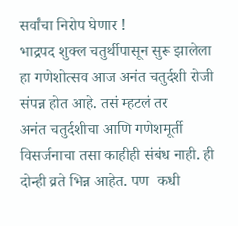सर्वांचा निरोप घेणार !
भाद्रपद शुक्ल चतुर्थीपासून सुरू झालेला हा गणेशोत्सव आज अनंत चतुर्दशी रोजी संपन्न होत आहे. तसं म्हटलं तर
अनंत चतुर्दशीचा आणि गणेशमूर्ती विसर्जनाचा तसा काहीही संबंध नाही. ही दोन्ही व्रते भिन्न आहेत. पण  कधी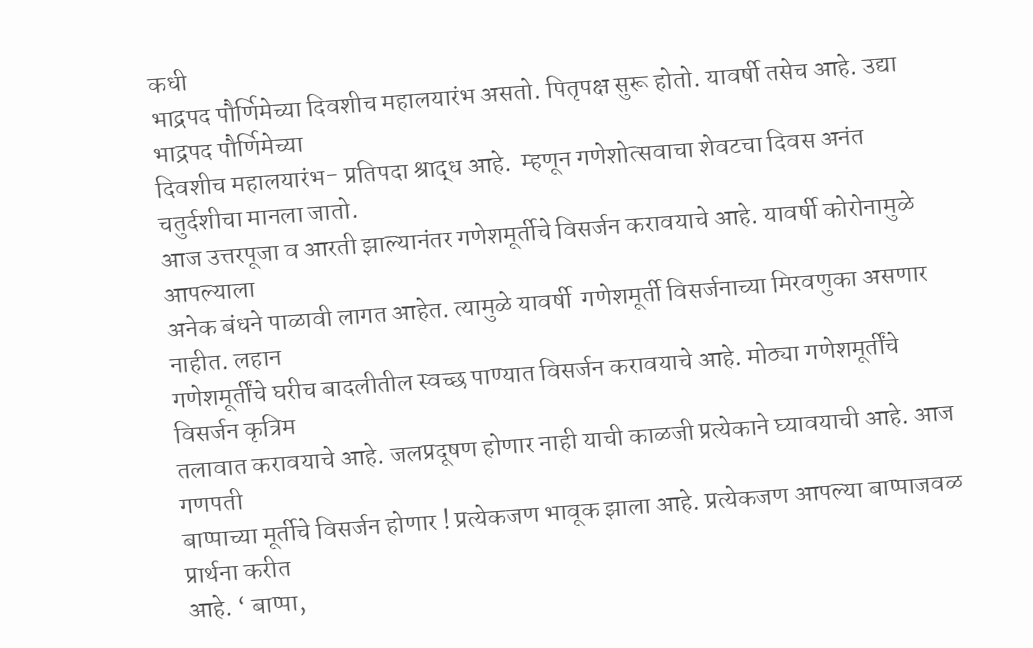कधी
भाद्रपद पौर्णिमेच्या दिवशीच महालयारंभ असतो. पितृपक्ष सुरू होतो. यावर्षी तसेच आहे. उद्या भाद्रपद पौर्णिमेच्या
दिवशीच महालयारंभ- प्रतिपदा श्राद्ध आहे.  म्हणून गणेशोत्सवाचा शेवटचा दिवस अनंत चतुर्दशीचा मानला जातो.
आज उत्तरपूजा व आरती झाल्यानंतर गणेशमूर्तीचे विसर्जन करावयाचे आहे. यावर्षी कोरोनामुळे आपल्याला
अनेक बंधने पाळावी लागत आहेत. त्यामुळे यावर्षी  गणेशमूर्ती विसर्जनाच्या मिरवणुका असणार नाहीत. लहान
गणेशमूर्तींचे घरीच बादलीतील स्वच्छ पाण्यात विसर्जन करावयाचे आहे. मोठ्या गणेशमूर्तींचे विसर्जन कृत्रिम
तलावात करावयाचे आहे. जलप्रदूषण होणार नाही याची काळजी प्रत्येकाने घ्यावयाची आहे. आज गणपती
बाप्पाच्या मूर्तीचे विसर्जन होणार ! प्रत्येकजण भावूक झाला आहे. प्रत्येकजण आपल्या बाप्पाजवळ प्रार्थना करीत
आहे. ‘ बाप्पा,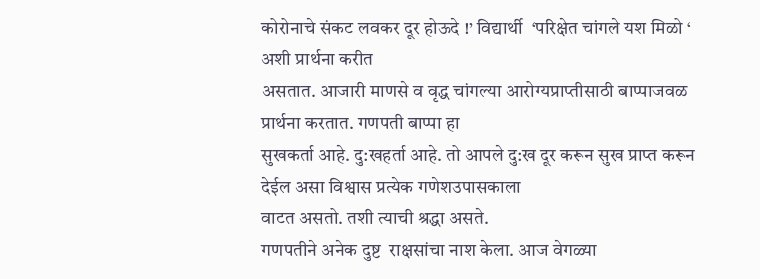कोरोनाचे संकट लवकर दूर होऊदे !’ विद्यार्थी  ‘परिक्षेत चांगले यश मिळो ‘ अशी प्रार्थना करीत
असतात. आजारी माणसे व वृद्ध चांगल्या आरोग्यप्राप्तीसाठी बाप्पाजवळ प्रार्थना करतात. गणपती बाप्पा हा
सुखकर्ता आहे. दु:खहर्ता आहे. तो आपले दु:ख दूर करून सुख प्राप्त करून देईल असा विश्वास प्रत्येक गणेशउपासकाला
वाटत असतो. तशी त्याची श्रद्धा असते.
गणपतीने अनेक दुष्ट  राक्षसांचा नाश केला. आज वेगळ्या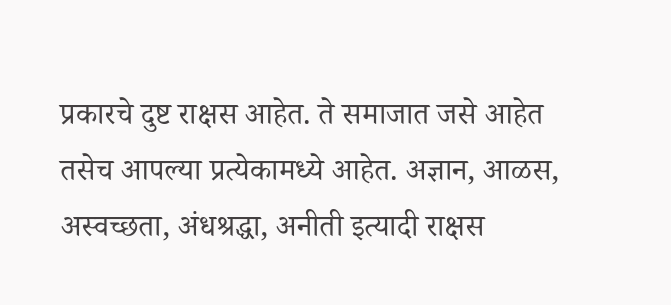प्रकारचे दुष्ट राक्षस आहेत. ते समाजात जसे आहेत
तसेच आपल्या प्रत्येकामध्ये आहेत. अज्ञान, आळस, अस्वच्छता, अंधश्रद्धा, अनीती इत्यादी राक्षस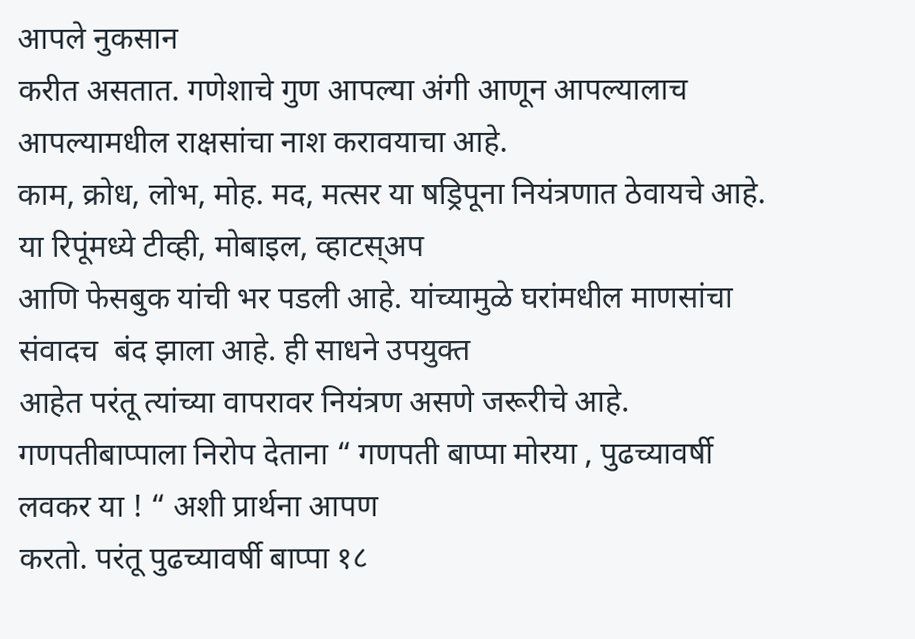आपले नुकसान
करीत असतात. गणेशाचे गुण आपल्या अंगी आणून आपल्यालाच आपल्यामधील राक्षसांचा नाश करावयाचा आहे.
काम, क्रोध, लोभ, मोह. मद, मत्सर या षड्रिपूना नियंत्रणात ठेवायचे आहे. या रिपूंमध्ये टीव्ही, मोबाइल, व्हाटस्अप
आणि फेसबुक यांची भर पडली आहे. यांच्यामुळे घरांमधील माणसांचा संवादच  बंद झाला आहे. ही साधने उपयुक्त
आहेत परंतू त्यांच्या वापरावर नियंत्रण असणे जरूरीचे आहे.
गणपतीबाप्पाला निरोप देताना “ गणपती बाप्पा मोरया , पुढच्यावर्षी लवकर या ! “ अशी प्रार्थना आपण
करतो. परंतू पुढच्यावर्षी बाप्पा १८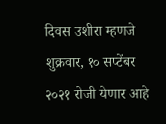दिवस उशीरा म्हणजे शुक्रवार, १० सप्टेंबर २०२१ रोजी येणार आहे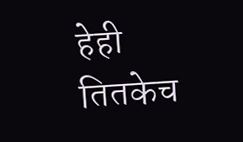हेही
तितकेच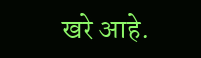खरे आहे.